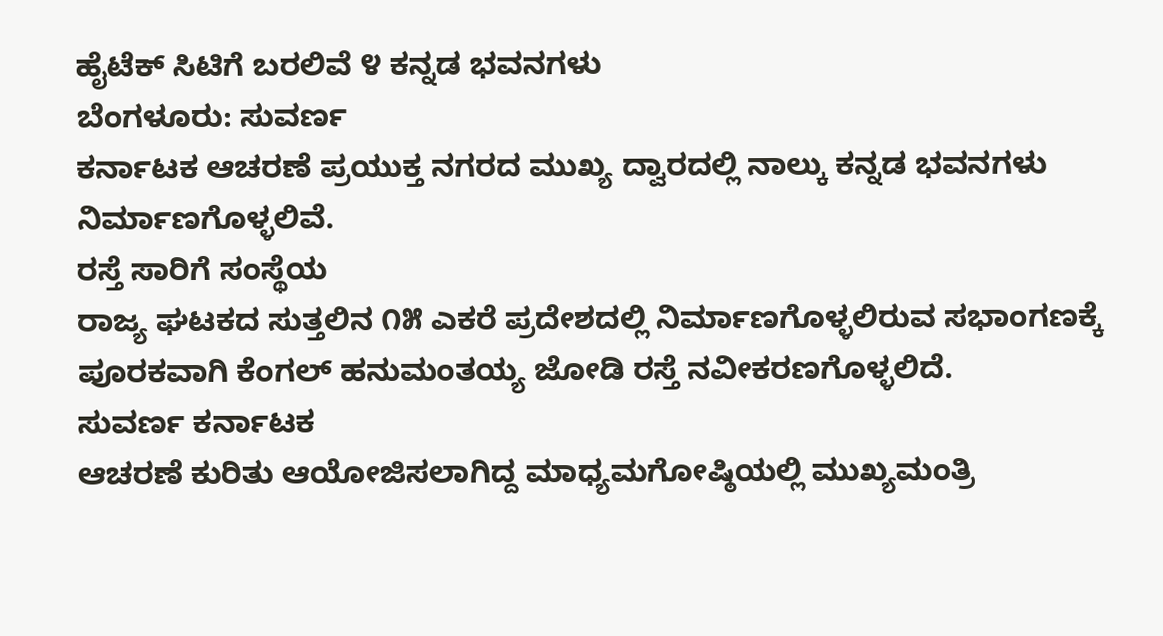ಹೈಟೆಕ್ ಸಿಟಿಗೆ ಬರಲಿವೆ ೪ ಕನ್ನಡ ಭವನಗಳು
ಬೆಂಗಳೂರು: ಸುವರ್ಣ
ಕರ್ನಾಟಕ ಆಚರಣೆ ಪ್ರಯುಕ್ತ ನಗರದ ಮುಖ್ಯ ದ್ವಾರದಲ್ಲಿ ನಾಲ್ಕು ಕನ್ನಡ ಭವನಗಳು
ನಿರ್ಮಾಣಗೊಳ್ಳಲಿವೆ.
ರಸ್ತೆ ಸಾರಿಗೆ ಸಂಸ್ಥೆಯ
ರಾಜ್ಯ ಘಟಕದ ಸುತ್ತಲಿನ ೧೫ ಎಕರೆ ಪ್ರದೇಶದಲ್ಲಿ ನಿರ್ಮಾಣಗೊಳ್ಳಲಿರುವ ಸಭಾಂಗಣಕ್ಕೆ
ಪೂರಕವಾಗಿ ಕೆಂಗಲ್ ಹನುಮಂತಯ್ಯ ಜೋಡಿ ರಸ್ತೆ ನವೀಕರಣಗೊಳ್ಳಲಿದೆ.
ಸುವರ್ಣ ಕರ್ನಾಟಕ
ಆಚರಣೆ ಕುರಿತು ಆಯೋಜಿಸಲಾಗಿದ್ದ ಮಾಧ್ಯಮಗೋಷ್ಠಿಯಲ್ಲಿ ಮುಖ್ಯಮಂತ್ರಿ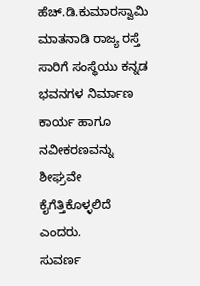ಹೆಚ್.ಡಿ.ಕುಮಾರಸ್ವಾಮಿ
ಮಾತನಾಡಿ ರಾಜ್ಯ ರಸ್ತೆ ಸಾರಿಗೆ ಸಂಸ್ಥೆಯು ಕನ್ನಡ ಭವನಗಳ ನಿರ್ಮಾಣ ಕಾರ್ಯ ಹಾಗೂ
ನವೀಕರಣವನ್ನು ಶೀಘ್ರವೇ ಕೈಗೆತ್ತಿಕೊಳ್ಳಲಿದೆ ಎಂದರು.
ಸುವರ್ಣ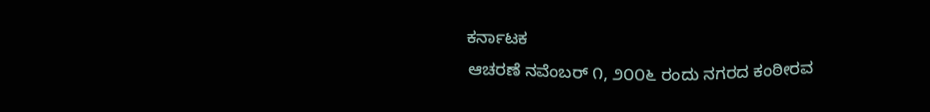ಕರ್ನಾಟಕ
ಆಚರಣೆ ನವೆಂಬರ್ ೧, ೨೦೦೬ ರಂದು ನಗರದ ಕಂಠೀರವ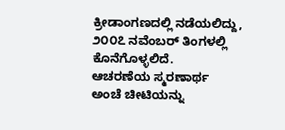ಕ್ರೀಡಾಂಗಣದಲ್ಲಿ ನಡೆಯಲಿದ್ದು,
೨೦೦೭ ನವೆಂಬರ್ ತಿಂಗಳಲ್ಲಿ ಕೊನೆಗೊಳ್ಳಲಿದೆ.
ಆಚರಣೆಯ ಸ್ಮರಣಾರ್ಥ
ಅಂಚೆ ಚೀಟಿಯನ್ನು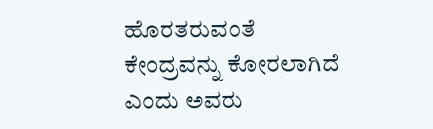ಹೊರತರುವಂತೆ ಕೇಂದ್ರವನ್ನು ಕೋರಲಾಗಿದೆ ಎಂದು ಅವರು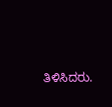ತಿಳಿಸಿದರು.